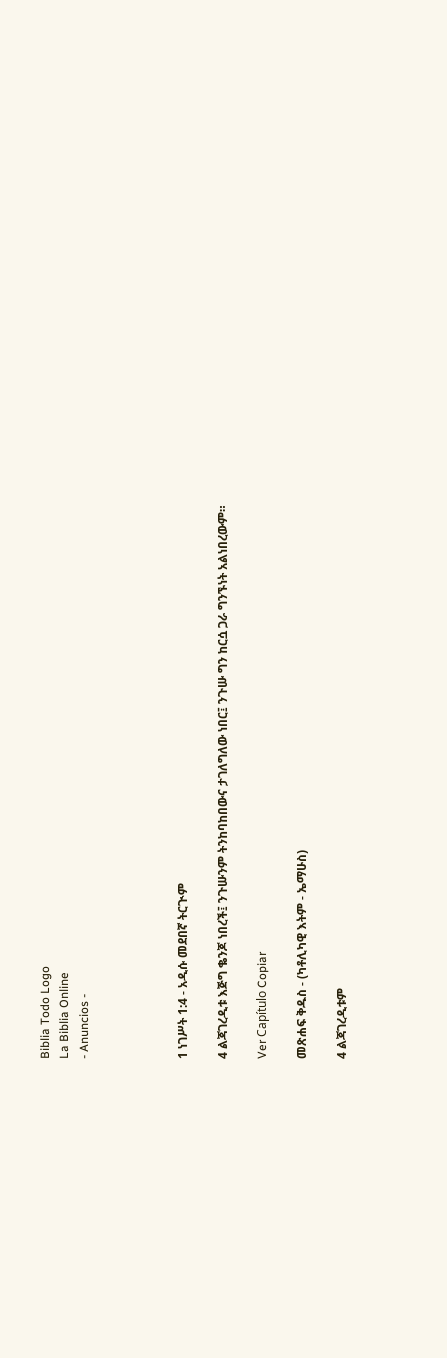Biblia Todo Logo
La Biblia Online
- Anuncios -




1 ነገሥት 1:4 - አዲሱ መደበኛ ትርጒም

4 ልጃገረዲቱ እጅግ ቈንጆ ነበረች፤ ንጉሡንም ትንከባከበውና ታገለግለው ነበር፤ ንጉሡ ግን ከርሷ ጋራ ግንኙነት አልነበረውም።

Ver Capítulo Copiar

መጽሐፍ ቅዱስ - (ካቶሊካዊ እትም - ኤማሁስ)

4 ልጃገረዲቱም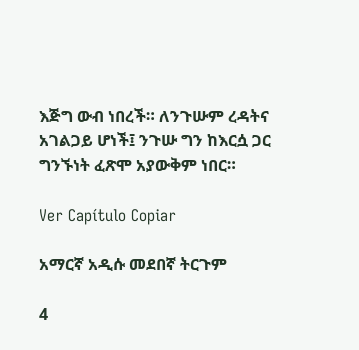እጅግ ውብ ነበረች። ለንጉሡም ረዳትና አገልጋይ ሆነች፤ ንጉሡ ግን ከእርሷ ጋር ግንኙነት ፈጽሞ አያውቅም ነበር።

Ver Capítulo Copiar

አማርኛ አዲሱ መደበኛ ትርጉም

4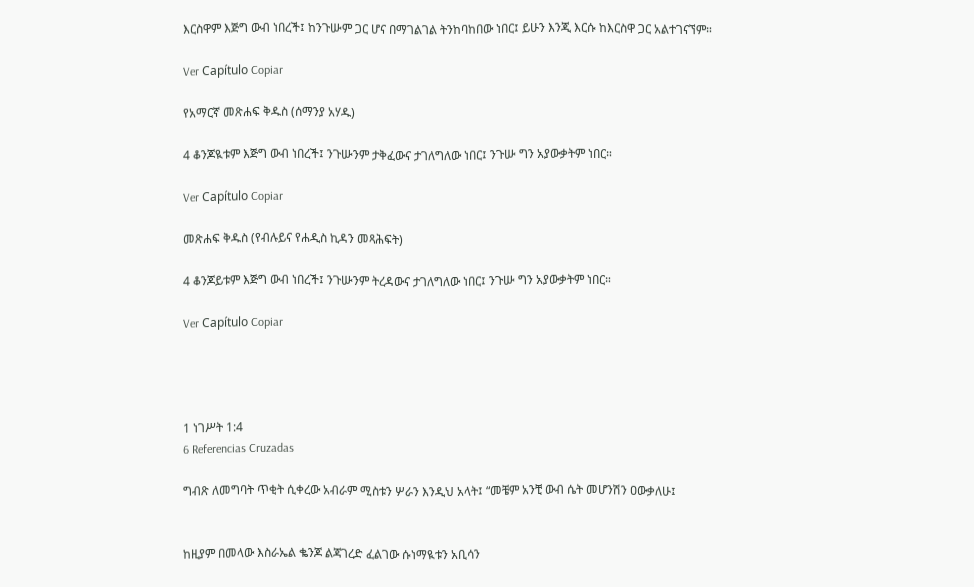እርስዋም እጅግ ውብ ነበረች፤ ከንጉሡም ጋር ሆና በማገልገል ትንከባከበው ነበር፤ ይሁን እንጂ እርሱ ከእርስዋ ጋር አልተገናኘም።

Ver Capítulo Copiar

የአማርኛ መጽሐፍ ቅዱስ (ሰማንያ አሃዱ)

4 ቆንጆዪቱም እጅግ ውብ ነበረች፤ ንጉሡንም ታቅፈውና ታገለግለው ነበር፤ ንጉሡ ግን አያውቃትም ነበር።

Ver Capítulo Copiar

መጽሐፍ ቅዱስ (የብሉይና የሐዲስ ኪዳን መጻሕፍት)

4 ቆንጆይቱም እጅግ ውብ ነበረች፤ ንጉሡንም ትረዳውና ታገለግለው ነበር፤ ንጉሡ ግን አያውቃትም ነበር።

Ver Capítulo Copiar




1 ነገሥት 1:4
6 Referencias Cruzadas

ግብጽ ለመግባት ጥቂት ሲቀረው አብራም ሚስቱን ሦራን እንዲህ አላት፤ “መቼም አንቺ ውብ ሴት መሆንሽን ዐውቃለሁ፤


ከዚያም በመላው እስራኤል ቈንጆ ልጃገረድ ፈልገው ሱነማዪቱን አቢሳን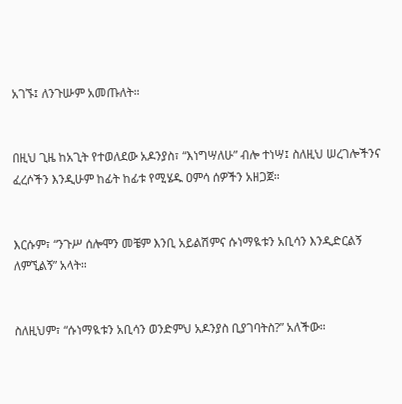አገኙ፤ ለንጉሡም አመጡለት።


በዚህ ጊዜ ከአጊት የተወለደው አዶንያስ፣ “እነግሣለሁ” ብሎ ተነሣ፤ ስለዚህ ሠረገሎችንና ፈረሶችን እንዲሁም ከፊት ከፊቱ የሚሄዱ ዐምሳ ሰዎችን አዘጋጀ።


እርሱም፣ “ንጉሥ ሰሎሞን መቼም እንቢ አይልሽምና ሱነማዪቱን አቢሳን እንዲድርልኝ ለምኚልኝ” አላት።


ስለዚህም፣ “ሱነማዪቱን አቢሳን ወንድምህ አዶንያስ ቢያገባትስ?” አለችው።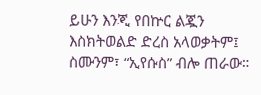ይሁን እንጂ የበኵር ልጇን እስክትወልድ ድረስ አላወቃትም፤ ስሙንም፣ “ኢየሱስ” ብሎ ጠራው።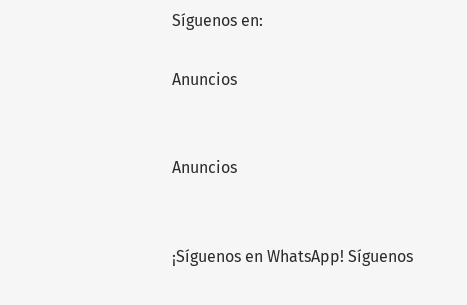Síguenos en:

Anuncios


Anuncios


¡Síguenos en WhatsApp! Síguenos